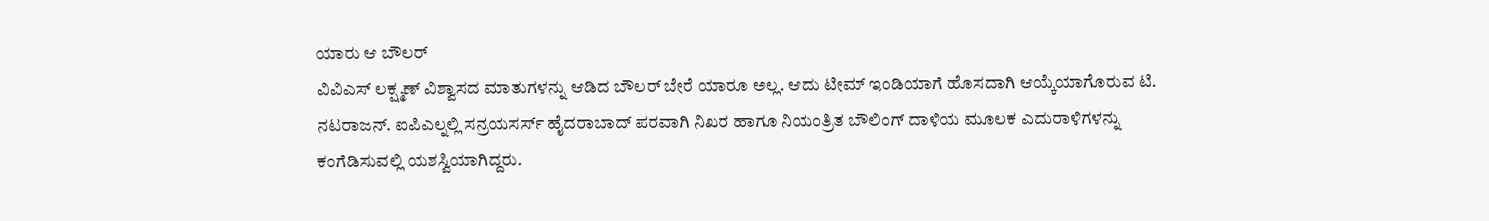ಯಾರು ಆ ಬೌಲರ್
ವಿವಿಎಸ್ ಲಕ್ಷ್ಮಣ್ ವಿಶ್ವಾಸದ ಮಾತುಗಳನ್ನು ಆಡಿದ ಬೌಲರ್ ಬೇರೆ ಯಾರೂ ಅಲ್ಲ. ಆದು ಟೀಮ್ ಇಂಡಿಯಾಗೆ ಹೊಸದಾಗಿ ಆಯ್ಕೆಯಾಗೊರುವ ಟಿ. ನಟರಾಜನ್. ಐಪಿಎಲ್ನಲ್ಲಿ ಸನ್ರಯಸರ್ಸ್ ಹೈದರಾಬಾದ್ ಪರವಾಗಿ ನಿಖರ ಹಾಗೂ ನಿಯಂತ್ರಿತ ಬೌಲಿಂಗ್ ದಾಳಿಯ ಮೂಲಕ ಎದುರಾಳಿಗಳನ್ನು ಕಂಗೆಡಿಸುವಲ್ಲಿ ಯಶಸ್ವಿಯಾಗಿದ್ದರು.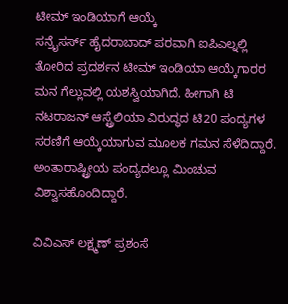ಟೀಮ್ ಇಂಡಿಯಾಗೆ ಆಯ್ಕೆ
ಸನ್ರೈಸರ್ಸ್ ಹೈದರಾಬಾದ್ ಪರವಾಗಿ ಐಪಿಎಲ್ನಲ್ಲಿ ತೋರಿದ ಪ್ರದರ್ಶನ ಟೀಮ್ ಇಂಡಿಯಾ ಆಯ್ಕೆಗಾರರ ಮನ ಗೆಲ್ಲುವಲ್ಲಿ ಯಶಸ್ವಿಯಾಗಿದೆ. ಹೀಗಾಗಿ ಟಿ ನಟರಾಜನ್ ಆಸ್ಟ್ರೆಲಿಯಾ ವಿರುದ್ಧದ ಟಿ20 ಪಂದ್ಯಗಳ ಸರಣಿಗೆ ಆಯ್ಕೆಯಾಗುವ ಮೂಲಕ ಗಮನ ಸೆಳೆದಿದ್ದಾರೆ. ಅಂತಾರಾಷ್ಟ್ರೀಯ ಪಂದ್ಯದಲ್ಲೂ ಮಿಂಚುವ ವಿಶ್ವಾಸಹೊಂದಿದ್ದಾರೆ.

ವಿವಿಎಸ್ ಲಕ್ಷ್ಮಣ್ ಪ್ರಶಂಸೆ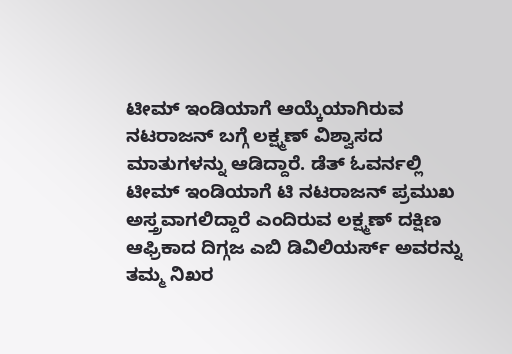ಟೀಮ್ ಇಂಡಿಯಾಗೆ ಆಯ್ಕೆಯಾಗಿರುವ ನಟರಾಜನ್ ಬಗ್ಗೆ ಲಕ್ಷ್ಮಣ್ ವಿಶ್ವಾಸದ ಮಾತುಗಳನ್ನು ಆಡಿದ್ದಾರೆ. ಡೆತ್ ಓವರ್ನಲ್ಲಿ ಟೀಮ್ ಇಂಡಿಯಾಗೆ ಟಿ ನಟರಾಜನ್ ಪ್ರಮುಖ ಅಸ್ತ್ರವಾಗಲಿದ್ದಾರೆ ಎಂದಿರುವ ಲಕ್ಷ್ಮಣ್ ದಕ್ಷಿಣ ಆಫ್ರಿಕಾದ ದಿಗ್ಗಜ ಎಬಿ ಡಿವಿಲಿಯರ್ಸ್ ಅವರನ್ನು ತಮ್ಮ ನಿಖರ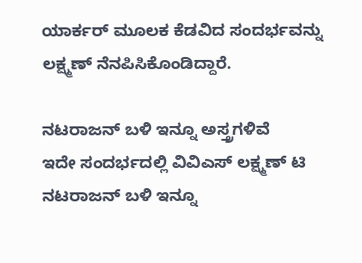ಯಾರ್ಕರ್ ಮೂಲಕ ಕೆಡವಿದ ಸಂದರ್ಭವನ್ನು ಲಕ್ಷ್ಮಣ್ ನೆನಪಿಸಿಕೊಂಡಿದ್ದಾರೆ.

ನಟರಾಜನ್ ಬಳಿ ಇನ್ನೂ ಅಸ್ತ್ರಗಳಿವೆ
ಇದೇ ಸಂದರ್ಭದಲ್ಲಿ ವಿವಿಎಸ್ ಲಕ್ಷ್ಮಣ್ ಟಿ ನಟರಾಜನ್ ಬಳಿ ಇನ್ನೂ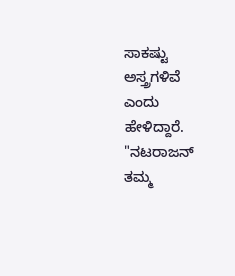ಸಾಕಷ್ಟು ಅಸ್ತ್ರಗಳಿವೆ ಎಂದು ಹೇಳಿದ್ದಾರೆ. "ನಟರಾಜನ್ ತಮ್ಮ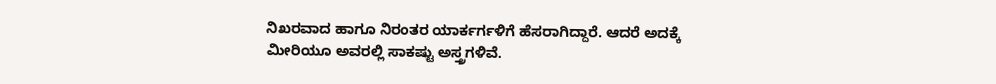ನಿಖರವಾದ ಹಾಗೂ ನಿರಂತರ ಯಾರ್ಕರ್ಗಳಿಗೆ ಹೆಸರಾಗಿದ್ದಾರೆ. ಆದರೆ ಅದಕ್ಕೆ ಮೀರಿಯೂ ಅವರಲ್ಲಿ ಸಾಕಷ್ಟು ಅಸ್ತ್ರಗಳಿವೆ.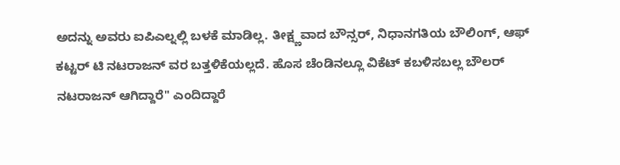ಅದನ್ನು ಅವರು ಐಪಿಎಲ್ನಲ್ಲಿ ಬಳಕೆ ಮಾಡಿಲ್ಲ. ತೀಕ್ಷ್ಣವಾದ ಬೌನ್ಸರ್, ನಿಧಾನಗತಿಯ ಬೌಲಿಂಗ್, ಆಫ್ ಕಟ್ಟರ್ ಟಿ ನಟರಾಜನ್ ವರ ಬತ್ತಳಿಕೆಯಲ್ಲದೆ. ಹೊಸ ಚೆಂಡಿನಲ್ಲೂ ವಿಕೆಟ್ ಕಬಳಿಸಬಲ್ಲ ಬೌಲರ್ ನಟರಾಜನ್ ಆಗಿದ್ದಾರೆ" ಎಂದಿದ್ದಾರೆ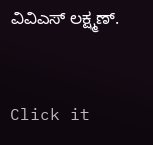ವಿವಿಎಸ್ ಲಕ್ಷ್ಮಣ್.


Click it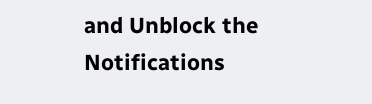and Unblock the Notifications